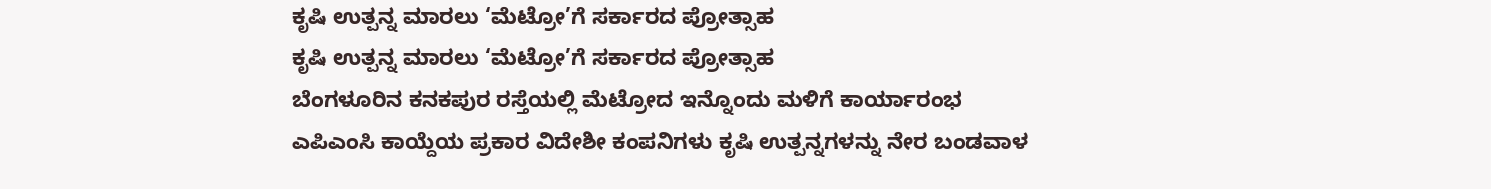ಕೃಷಿ ಉತ್ಪನ್ನ ಮಾರಲು ‘ಮೆಟ್ರೋ’ಗೆ ಸರ್ಕಾರದ ಪ್ರೋತ್ಸಾಹ
ಕೃಷಿ ಉತ್ಪನ್ನ ಮಾರಲು ‘ಮೆಟ್ರೋ’ಗೆ ಸರ್ಕಾರದ ಪ್ರೋತ್ಸಾಹ
ಬೆಂಗಳೂರಿನ ಕನಕಪುರ ರಸ್ತೆಯಲ್ಲಿ ಮೆಟ್ರೋದ ಇನ್ನೊಂದು ಮಳಿಗೆ ಕಾರ್ಯಾರಂಭ
ಎಪಿಎಂಸಿ ಕಾಯ್ದೆಯ ಪ್ರಕಾರ ವಿದೇಶೀ ಕಂಪನಿಗಳು ಕೃಷಿ ಉತ್ಪನ್ನಗಳನ್ನು ನೇರ ಬಂಡವಾಳ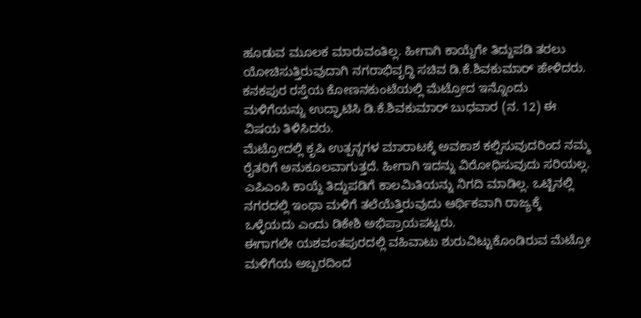ಹೂಡುವ ಮೂಲಕ ಮಾರುವಂತಿಲ್ಲ. ಹೀಗಾಗಿ ಕಾಯ್ದೆಗೇ ತಿದ್ದುಪಡಿ ತರಲು ಯೋಚಿಸುತ್ತಿರುವುದಾಗಿ ನಗರಾಭಿವೃದ್ಧಿ ಸಚಿವ ಡಿ.ಕೆ.ಶಿವಕುಮಾರ್ ಹೇಳಿದರು. ಕನಕಪುರ ರಸ್ತೆಯ ಕೋಣನಕುಂಟೆಯಲ್ಲಿ ಮೆಟ್ರೋದ ಇನ್ನೊಂದು ಮಳಿಗೆಯನ್ನು ಉದ್ಘಾಟಿಸಿ ಡಿ.ಕೆ.ಶಿವಕುಮಾರ್ ಬುಧವಾರ (ನ. 12) ಈ ವಿಷಯ ತಿಳಿಸಿದರು.
ಮೆಟ್ರೋದಲ್ಲಿ ಕೃಷಿ ಉತ್ಪನ್ನಗಳ ಮಾರಾಟಕ್ಕೆ ಅವಕಾಶ ಕಲ್ಪಿಸುವುದರಿಂದ ನಮ್ಮ ರೈತರಿಗೆ ಅನುಕೂಲವಾಗುತ್ತದೆ. ಹೀಗಾಗಿ ಇದನ್ನು ವಿರೋಧಿಸುವುದು ಸರಿಯಲ್ಲ. ಎಪಿಎಂಸಿ ಕಾಯ್ದೆ ತಿದ್ದುಪಡಿಗೆ ಕಾಲಮಿತಿಯನ್ನು ನಿಗದಿ ಮಾಡಿಲ್ಲ. ಒಟ್ಟಿನಲ್ಲಿ ನಗರದಲ್ಲಿ ಇಂಥಾ ಮಳಿಗೆ ತಲೆಯೆತ್ತಿರುವುದು ಆರ್ಥಿಕವಾಗಿ ರಾಜ್ಯಕ್ಕೆ ಒಳ್ಳೆಯದು ಎಂದು ಡಿಕೇಶಿ ಅಭಿಪ್ರಾಯಪಟ್ಟರು.
ಈಗಾಗಲೇ ಯಶವಂತಪುರದಲ್ಲಿ ವಹಿವಾಟು ಶುರುವಿಟ್ಟುಕೊಂಡಿರುವ ಮೆಟ್ರೋ ಮಳಿಗೆಯ ಅಬ್ಬರದಿಂದ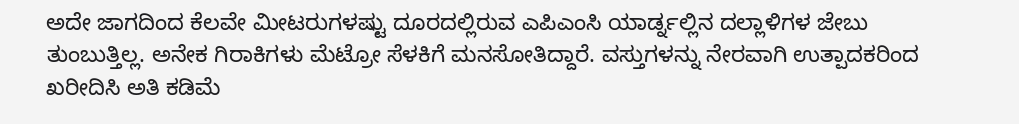ಅದೇ ಜಾಗದಿಂದ ಕೆಲವೇ ಮೀಟರುಗಳಷ್ಟು ದೂರದಲ್ಲಿರುವ ಎಪಿಎಂಸಿ ಯಾರ್ಡ್ನಲ್ಲಿನ ದಲ್ಲಾಳಿಗಳ ಜೇಬು ತುಂಬುತ್ತಿಲ್ಲ. ಅನೇಕ ಗಿರಾಕಿಗಳು ಮೆಟ್ರೋ ಸೆಳಕಿಗೆ ಮನಸೋತಿದ್ದಾರೆ. ವಸ್ತುಗಳನ್ನು ನೇರವಾಗಿ ಉತ್ಪಾದಕರಿಂದ ಖರೀದಿಸಿ ಅತಿ ಕಡಿಮೆ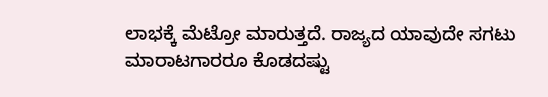ಲಾಭಕ್ಕೆ ಮೆಟ್ರೋ ಮಾರುತ್ತದೆ. ರಾಜ್ಯದ ಯಾವುದೇ ಸಗಟು ಮಾರಾಟಗಾರರೂ ಕೊಡದಷ್ಟು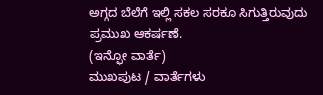ಅಗ್ಗದ ಬೆಲೆಗೆ ಇಲ್ಲಿ ಸಕಲ ಸರಕೂ ಸಿಗುತ್ತಿರುವುದು ಪ್ರಮುಖ ಆಕರ್ಷಣೆ.
(ಇನ್ಫೋ ವಾರ್ತೆ)
ಮುಖಪುಟ / ವಾರ್ತೆಗಳು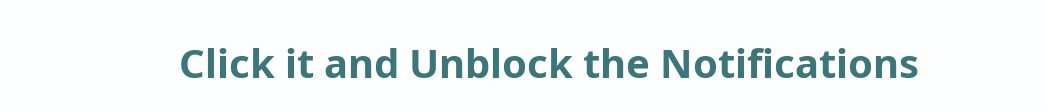Click it and Unblock the Notifications